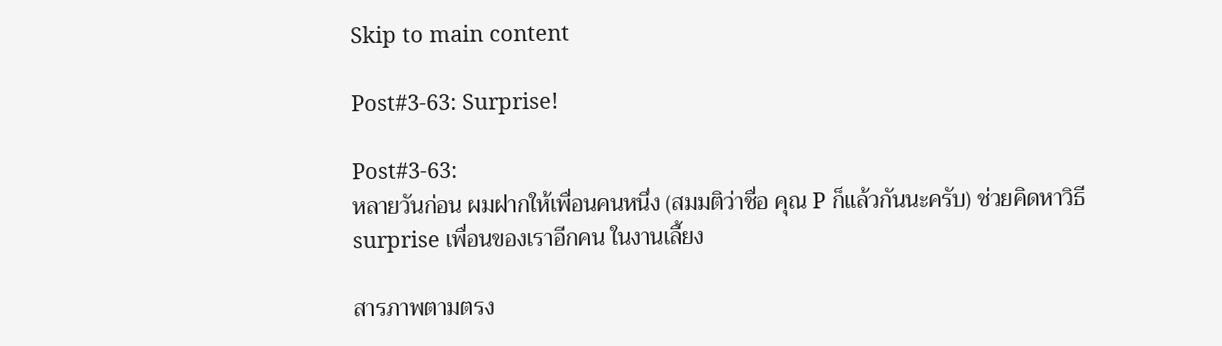Skip to main content

Post#3-63: Surprise!

Post#3-63:
หลายวันก่อน ผมฝากให้เพื่อนคนหนึ่ง (สมมติว่าชื่อ คุณ P ก็แล้วกันนะครับ) ช่วยคิดหาวิธี surprise เพื่อนของเราอีกคน ในงานเลี้ยง

สารภาพตามตรง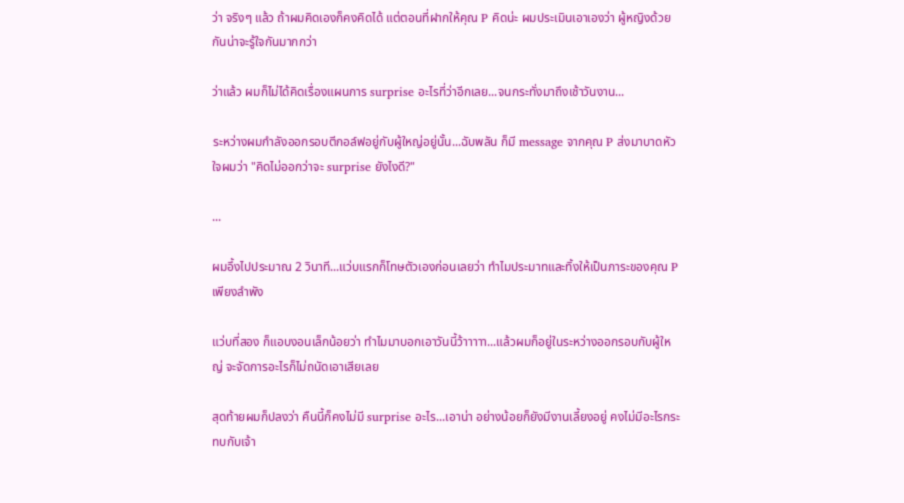ว่า จริงๆ แล้ว ถ้าผมคิดเองก็คงคิดได้ แต่ตอนที่ฝากให้คุณ P คิดน่ะ ผมประเมินเอาเองว่า ผู้หญิงด้วยกันน่าจะรู้ใจกันมากกว่า

ว่าแล้ว ผมก็ไม่ได้คิดเรื่องแผนการ surprise อะไรที่ว่าอีกเลย...จนกระทั่งมาถึงเช้าวันงาน...

ระหว่างผมกำลังออกรอบตีกอล์ฟอยู่กับผู้ใหญ่อยู่นั้น...ฉับพลัน ก็มี message จากคุณ P ส่งมาบาดหัวใจผมว่า "คิดไม่ออกว่าจะ surprise ยังไงดี?"

...

ผมอึ้งไปประมาณ 2 วินาที...แว่บแรกก็โทษตัวเองก่อนเลยว่า ทำไมประมาทและทิ้งให้เป็นภาระของคุณ P เพียงลำพัง

แว่บที่สอง ก็แอบงอนเล็กน้อยว่า ทำไมมาบอกเอาวันนี้ว้าาาาา...แล้วผมก็อยู่ในระหว่างออกรอบกับผู้ใหญ่ จะจัดการอะไรก็ไม่ถนัดเอาเสียเลย

สุดท้ายผมก็ปลงว่า คืนนี้ก็คงไม่มี surprise อะไร...เอาน่า อย่างน้อยก็ยังมีงานเลี้ยงอยู่ คงไม่มีอะไรกระทบกับเจ้า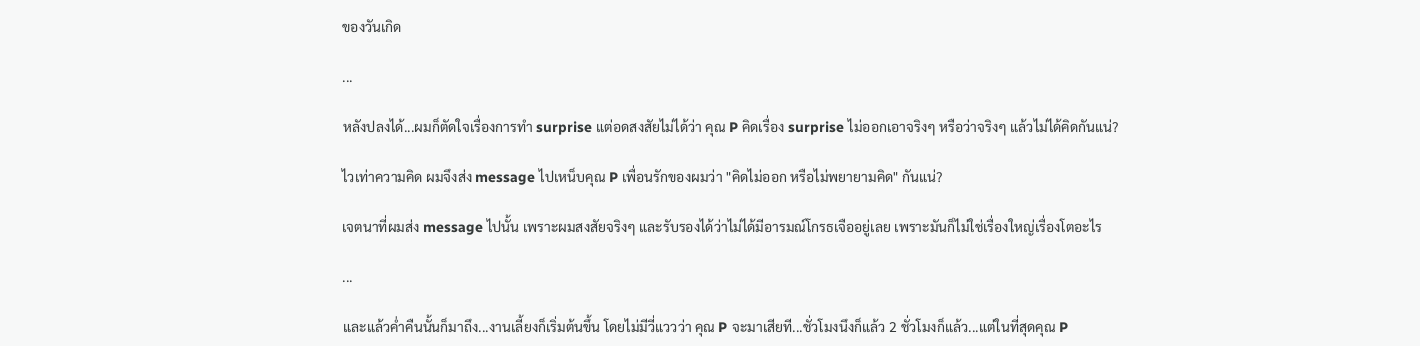ของวันเกิด

...

หลังปลงได้...ผมก็ตัดใจเรื่องการทำ surprise แต่อดสงสัยไม่ได้ว่า คุณ P คิดเรื่อง surprise ไม่ออกเอาจริงๆ หรือว่าจริงๆ แล้วไม่ได้คิดกันแน่?

ไวเท่าความคิด ผมจึงส่ง message ไปเหน็บคุณ P เพื่อนรักของผมว่า "คิดไม่ออก หรือไม่พยายามคิด" กันแน่?

เจตนาที่ผมส่ง message ไปนั้น เพราะผมสงสัยจริงๆ และรับรองได้ว่าไม่ได้มีอารมณ์โกรธเจืออยู่เลย เพราะมันก็ไม่ใช่เรื่องใหญ่เรื่องโตอะไร

...

และแล้วค่ำคืนนั้นก็มาถึง...งานเลี้ยงก็เริ่มต้นขึ้น โดยไม่มีวี่แววว่า คุณ P จะมาเสียที...ชั่วโมงนึงก็แล้ว 2 ชั่วโมงก็แล้ว...แต่ในที่สุดคุณ P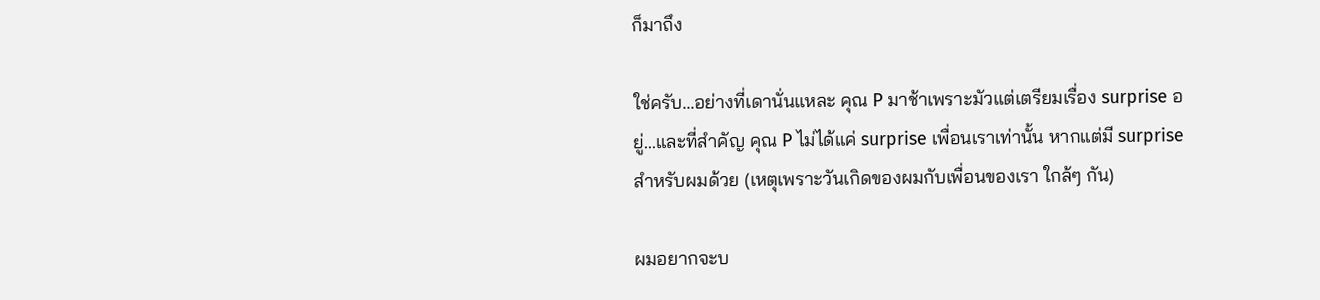ก็มาถึง

ใช่ครับ...อย่างที่เดานั่นแหละ คุณ P มาช้าเพราะมัวแต่เตรียมเรื่อง surprise อยู่...และที่สำคัญ คุณ P ไม่ได้แค่ surprise เพื่อนเราเท่านั้น หากแต่มี surprise สำหรับผมด้วย (เหตุเพราะวันเกิดของผมกับเพื่อนของเรา ใกล้ๆ กัน)

ผมอยากจะบ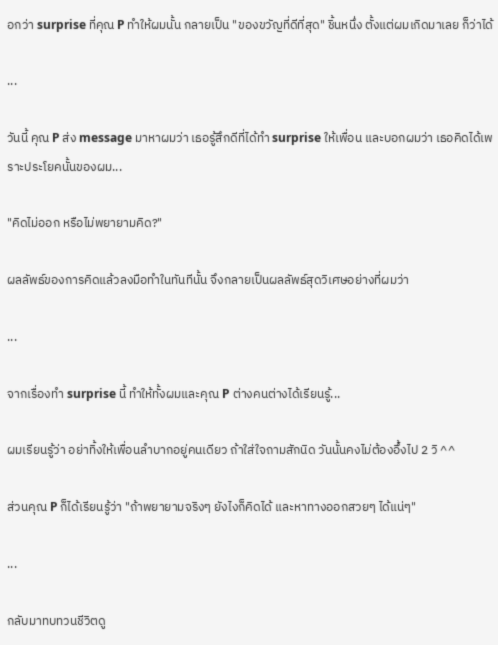อกว่า surprise ที่คุณ P ทำให้ผมนั้น กลายเป็น "ของขวัญที่ดีที่สุด" ชิ้นหนึ่ง ตั้งแต่ผมเกิดมาเลย ก็ว่าได้

...

วันนี้ คุณ P ส่ง message มาหาผมว่า เธอรู้สึกดีที่ได้ทำ surprise ให้เพื่อน และบอกผมว่า เธอคิดได้เพราะประโยคนั้นของผม...

"คิดไม่ออก หรือไม่พยายามคิด?"

ผลลัพธ์ของการคิดแล้วลงมือทำในทันทีนั้น จึงกลายเป็นผลลัพธ์สุดวิเศษอย่างที่ผมว่า

...

จากเรื่องทำ surprise นี้ ทำให้ทั้งผมและคุณ P ต่างคนต่างได้เรียนรู้...

ผมเรียนรู้ว่า อย่าทิ้งให้เพื่อนลำบากอยู่คนเดียว ถ้าใส่ใจถามสักนิด วันนั้นคงไม่ต้องอึ้งไป 2 วิ ^^

ส่วนคุณ P ก็ได้เรียนรู้ว่า "ถ้าพยายามจริงๆ ยังไงก็คิดได้ และหาทางออกสวยๆ ได้แน่ๆ"

...

กลับมาทบทวนชีวิตดู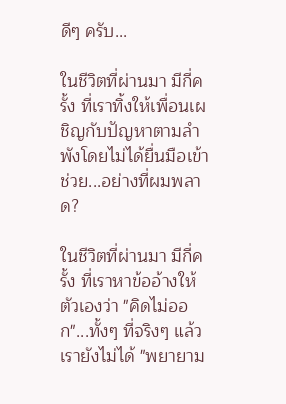ดีๆ ครับ...

ในชีวิตที่ผ่านมา มีกี่ครั้ง ที่เราทิ้งให้เพื่อนเผชิญกับปัญหาตามลำพังโดยไม่ได้ยื่นมือเข้าช่วย...อย่างที่ผมพลาด?

ในชีวิตที่ผ่านมา มีกี่ครั้ง ที่เราหาข้ออ้างให้ตัวเองว่า "คิดไม่ออก"...ทั้งๆ ที่จริงๆ แล้ว เรายังไม่ได้ "พยายาม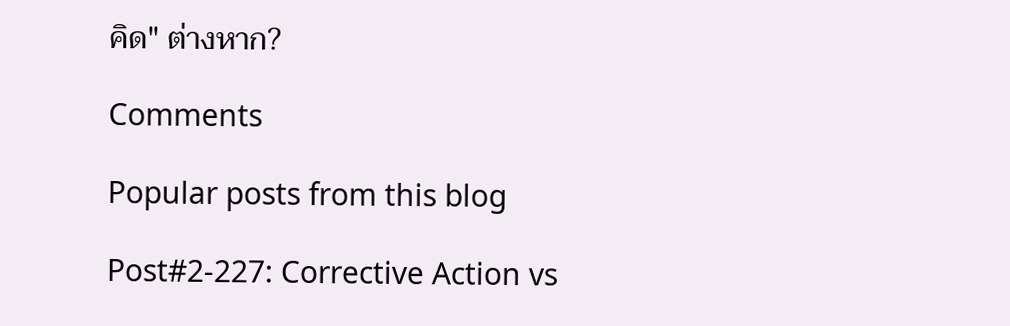คิด" ต่างหาก?

Comments

Popular posts from this blog

Post#2-227: Corrective Action vs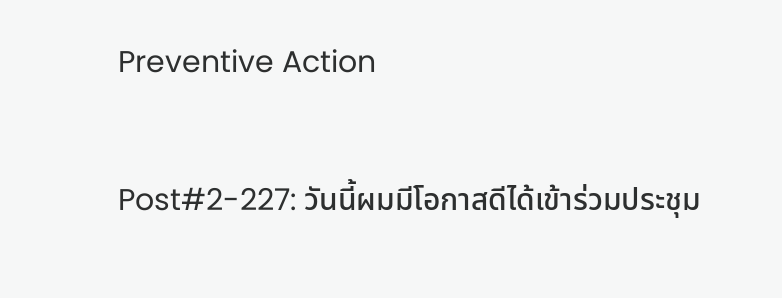Preventive Action

Post#2-227: วันนี้ผมมีโอกาสดีได้เข้าร่วมประชุม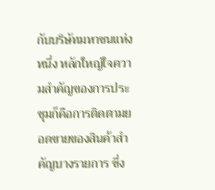กับบริษัทมหาชนแห่งหนึ่ง หลักใหญ่ใจความสำคัญของการประชุมก็คือการติดตามยอดขายของสินค้าสำคัญบางรายการ ซึ่ง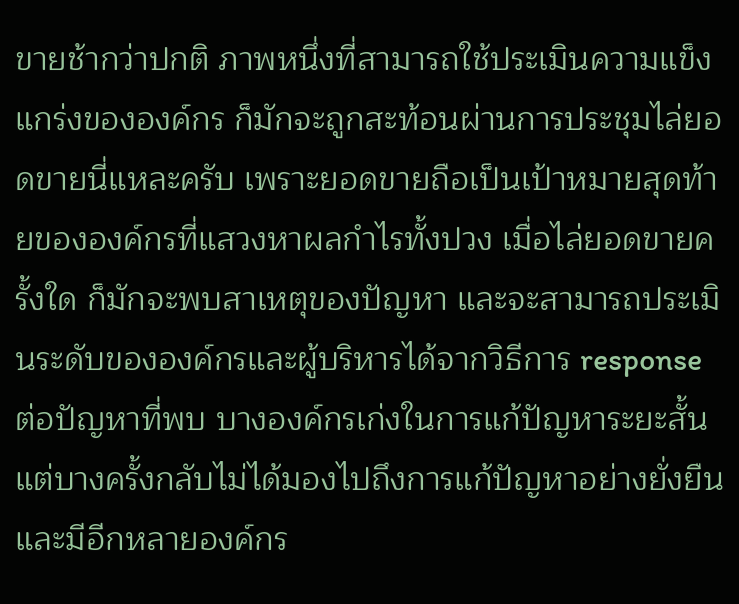ขายช้ากว่าปกติ ภาพหนึ่งที่สามารถใช้ประเมินความแข็งแกร่งขององค์กร ก็มักจะถูกสะท้อนผ่านการประชุมไล่ยอดขายนี่แหละครับ เพราะยอดขายถือเป็นเป้าหมายสุดท้ายขององค์กรที่แสวงหาผลกำไรทั้งปวง เมื่อไล่ยอดขายครั้งใด ก็มักจะพบสาเหตุของปัญหา และจะสามารถประเมินระดับขององค์กรและผู้บริหารได้จากวิธีการ response ต่อปัญหาที่พบ บางองค์กรเก่งในการแก้ปัญหาระยะสั้น แต่บางครั้งกลับไม่ได้มองไปถึงการแก้ปัญหาอย่างยั่งยืน และมีอีกหลายองค์กร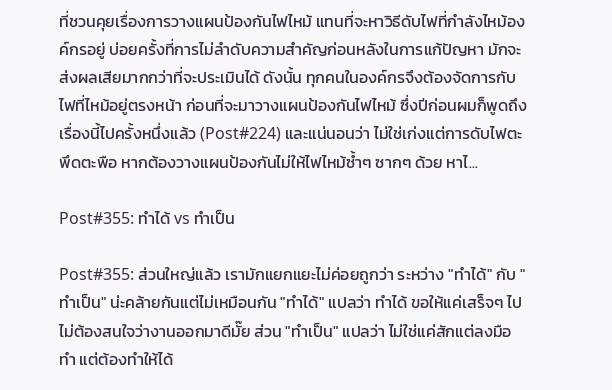ที่ชวนคุยเรื่องการวางแผนป้องกันไฟไหม้ แทนที่จะหาวิธีดับไฟที่กำลังไหม้องค์กรอยู่ บ่อยครั้งที่การไม่ลำดับความสำคัญก่อนหลังในการแก้ปัญหา มักจะส่งผลเสียมากกว่าที่จะประเมินได้ ดังนั้น ทุกคนในองค์กรจึงต้องจัดการกับไฟที่ไหม้อยู่ตรงหน้า ก่อนที่จะมาวางแผนป้องกันไฟไหม้ ซึ่งปีก่อนผมก็พูดถึงเรื่องนี้ไปครั้งหนึ่งแล้ว (Post#224) และแน่นอนว่า ไม่ใช่เก่งแต่การดับไฟตะพึดตะพือ หากต้องวางแผนป้องกันไม่ให้ไฟไหม้ซ้ำๆ ซากๆ ด้วย หาไ...

Post#355: ทำได้ vs ทำเป็น

Post#355: ส่วนใหญ่แล้ว เรามักแยกแยะไม่ค่อยถูกว่า ระหว่าง "ทำได้" กับ "ทำเป็น" น่ะคล้ายกันแต่ไม่เหมือนกัน "ทำได้" แปลว่า ทำได้ ขอให้แค่เสร็จๆ ไป ไม่ต้องสนใจว่างานออกมาดีมั๊ย ส่วน "ทำเป็น" แปลว่า ไม่ใช่แค่สักแต่ลงมือทำ แต่ต้องทำให้ได้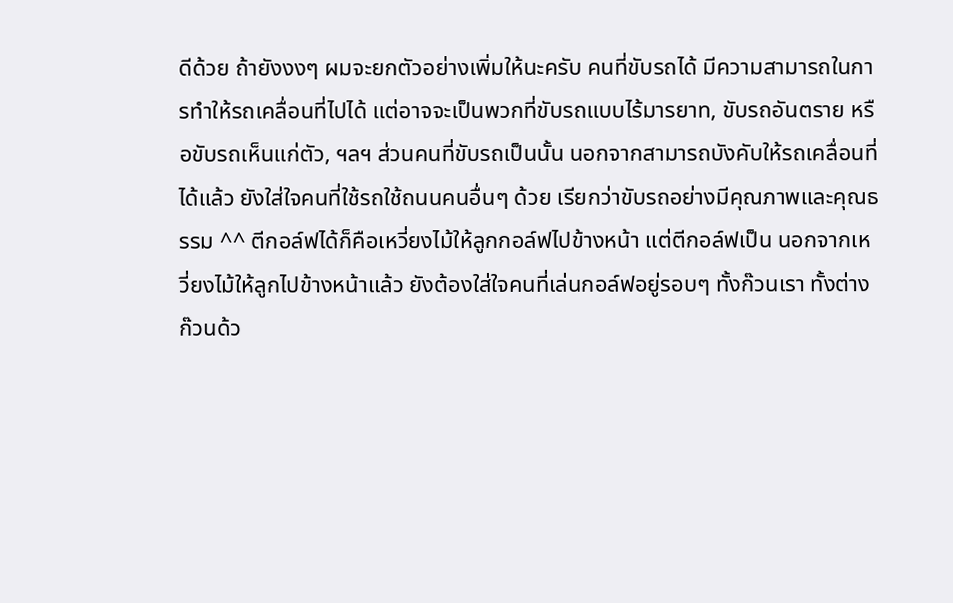ดีด้วย ถ้ายังงงๆ ผมจะยกตัวอย่างเพิ่มให้นะครับ คนที่ขับรถได้ มีความสามารถในการทำให้รถเคลื่อนที่ไปได้ แต่อาจจะเป็นพวกที่ขับรถแบบไร้มารยาท, ขับรถอันตราย หรือขับรถเห็นแก่ตัว, ฯลฯ ส่วนคนที่ขับรถเป็นนั้น นอกจากสามารถบังคับให้รถเคลื่อนที่ได้แล้ว ยังใส่ใจคนที่ใช้รถใช้ถนนคนอื่นๆ ด้วย เรียกว่าขับรถอย่างมีคุณภาพและคุณธรรม ^^ ตีกอล์ฟได้ก็คือเหวี่ยงไม้ให้ลูกกอล์ฟไปข้างหน้า แต่ตีกอล์ฟเป็น นอกจากเหวี่ยงไม้ให้ลูกไปข้างหน้าแล้ว ยังต้องใส่ใจคนที่เล่นกอล์ฟอยู่รอบๆ ทั้งก๊วนเรา ทั้งต่างก๊วนด้ว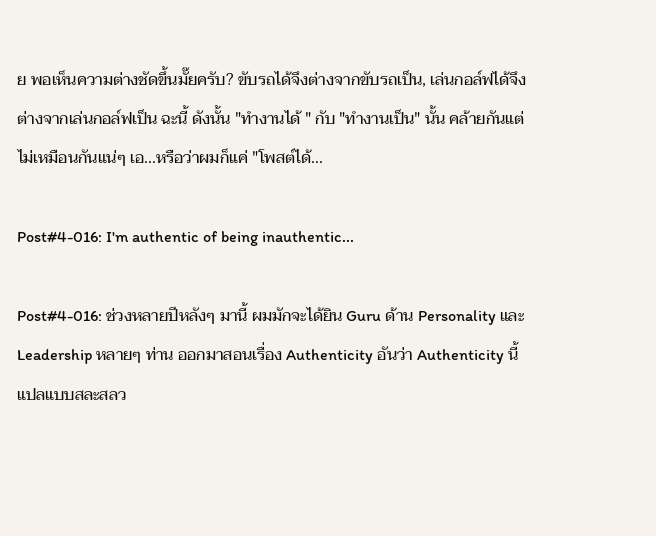ย พอเห็นความต่างชัดขึ้นมั๊ยครับ? ขับรถได้จึงต่างจากขับรถเป็น, เล่นกอล์ฟได้จึงต่างจากเล่นกอล์ฟเป็น ฉะนี้ ดังนั้น "ทำงานได้ " กับ "ทำงานเป็น" นั้น คล้ายกันแต่ไม่เหมือนกันแน่ๆ เอ...หรือว่าผมก็แค่ "โพสต์ได้...

Post#4-016: I'm authentic of being inauthentic...

Post#4-016: ช่วงหลายปีหลังๆ มานี้ ผมมักจะได้ยิน Guru ด้าน Personality และ Leadership หลายๆ ท่าน ออกมาสอนเรื่อง Authenticity อันว่า Authenticity นี้ แปลแบบสละสลว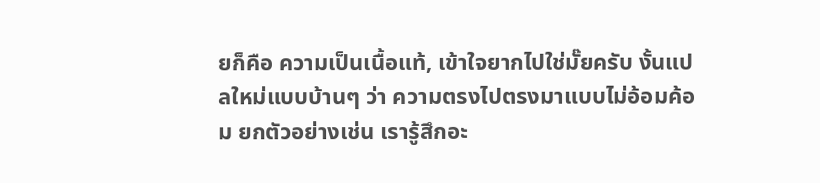ยก็คือ ความเป็นเนื้อแท้, เข้าใจยากไปใช่มั๊ยครับ งั้นแปลใหม่แบบบ้านๆ ว่า ความตรงไปตรงมาแบบไม่อ้อมค้อม ยกตัวอย่างเช่น เรารู้สึกอะ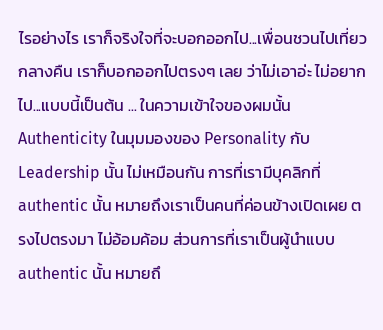ไรอย่างไร เราก็จริงใจที่จะบอกออกไป...เพื่อนชวนไปเที่ยวกลางคืน เราก็บอกออกไปตรงๆ เลย ว่าไม่เอาอ่ะ ไม่อยากไป...แบบนี้เป็นต้น ... ในความเข้าใจของผมนั้น Authenticity ในมุมมองของ Personality กับ Leadership นั้น ไม่เหมือนกัน การที่เรามีบุคลิกที่ authentic นั้น หมายถึงเราเป็นคนที่ค่อนข้างเปิดเผย ตรงไปตรงมา ไม่อ้อมค้อม ส่วนการที่เราเป็นผู้นำแบบ authentic นั้น หมายถึ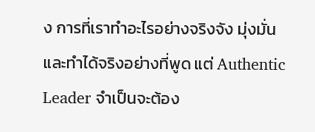ง การที่เราทำอะไรอย่างจริงจัง มุ่งมั่น และทำได้จริงอย่างที่พูด แต่ Authentic Leader จำเป็นจะต้อง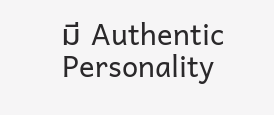มี Authentic Personality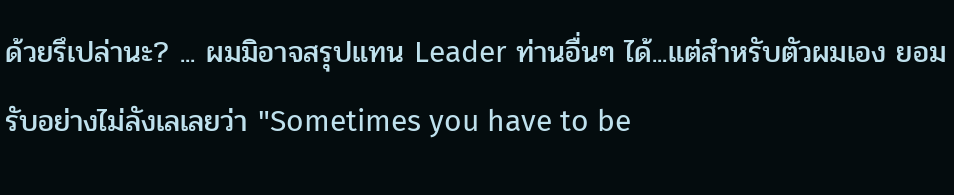ด้วยรึเปล่านะ? ... ผมมิอาจสรุปแทน Leader ท่านอื่นๆ ได้...แต่สำหรับตัวผมเอง ยอมรับอย่างไม่ลังเลเลยว่า "Sometimes you have to be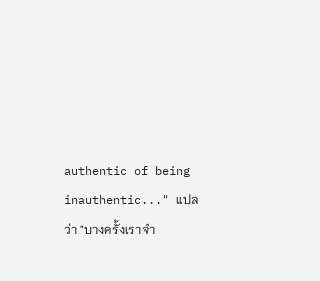authentic of being inauthentic..." แปลว่า "บางครั้งเราจำ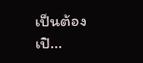เป็นต้องเปิ...